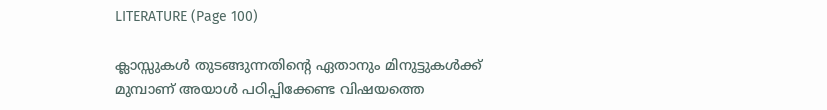LITERATURE (Page 100)

ക്ലാസ്സുകൾ തുടങ്ങുന്നതിൻ്റെ ഏതാനും മിനുട്ടുകൾക്ക് മുമ്പാണ് അയാൾ പഠിപ്പിക്കേണ്ട വിഷയത്തെ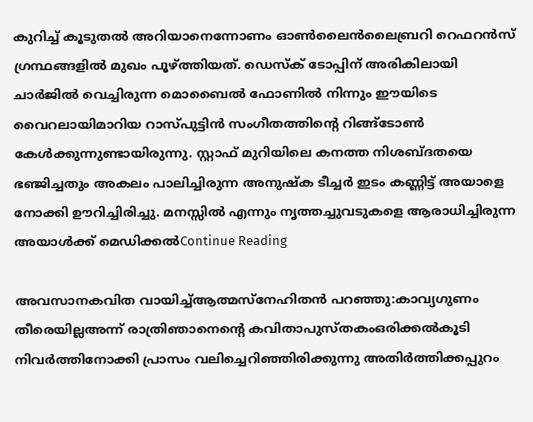കുറിച്ച് കൂടുതൽ അറിയാനെന്നോണം ഓൺലൈൻലൈബ്രറി റെഫറൻസ് ഗ്രന്ഥങ്ങളിൽ മുഖം പൂഴ്ത്തിയത്. ഡെസ്ക് ടോപ്പിന് അരികിലായി ചാർജിൽ വെച്ചിരുന്ന മൊബൈൽ ഫോണിൽ നിന്നും ഈയിടെ വൈറലായിമാറിയ റാസ്പുട്ടിൻ സംഗീതത്തിന്റെ റിങ്ങ്ടോൺ കേൾക്കുന്നുണ്ടായിരുന്നു. സ്റ്റാഫ് മുറിയിലെ കനത്ത നിശബ്ദതയെ ഭഞ്ജിച്ചതും അകലം പാലിച്ചിരുന്ന അനുഷ്ക ടീച്ചർ ഇടം കണ്ണിട്ട് അയാളെ നോക്കി ഊറിച്ചിരിച്ചു. മനസ്സിൽ എന്നും നൃത്തച്ചുവടുകളെ ആരാധിച്ചിരുന്ന അയാൾക്ക് മെ‍ഡിക്കൽContinue Reading

അവസാനകവിത വായിച്ച്ആത്മസ്നേഹിതൻ പറഞ്ഞു:കാവ്യഗുണം തീരെയില്ലഅന്ന് രാത്രിഞാനെന്റെ കവിതാപുസ്തകംഒരിക്കൽകൂടി നിവർത്തിനോക്കി പ്രാസം വലിച്ചെറിഞ്ഞിരിക്കുന്നു അതിർത്തിക്കപ്പുറം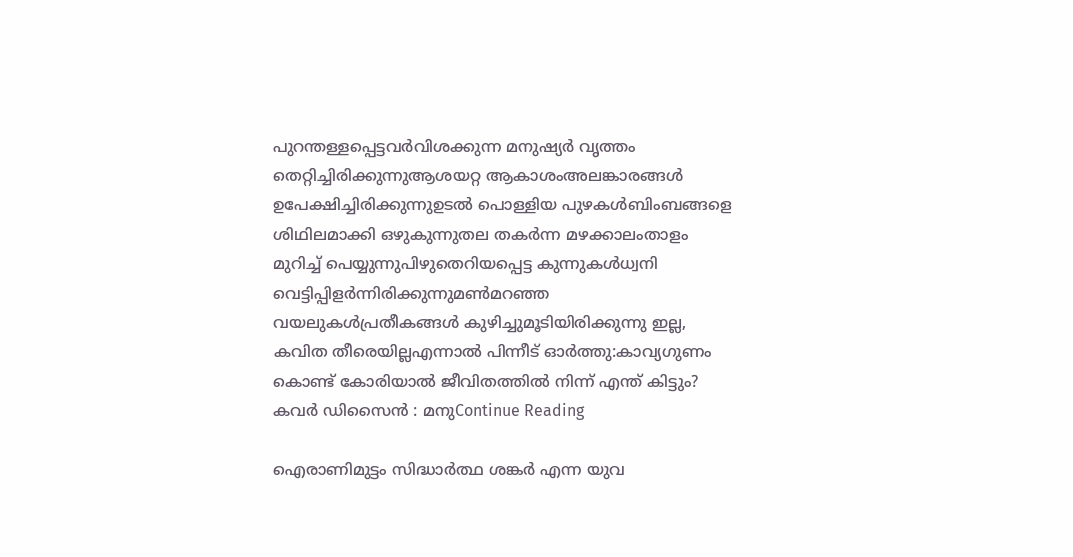പുറന്തള്ളപ്പെട്ടവർവിശക്കുന്ന മനുഷ്യർ വൃത്തം തെറ്റിച്ചിരിക്കുന്നുആശയറ്റ ആകാശംഅലങ്കാരങ്ങൾ ഉപേക്ഷിച്ചിരിക്കുന്നുഉടൽ പൊള്ളിയ പുഴകൾബിംബങ്ങളെ ശിഥിലമാക്കി ഒഴുകുന്നുതല തകർന്ന മഴക്കാലംതാളം മുറിച്ച് പെയ്യുന്നുപിഴുതെറിയപ്പെട്ട കുന്നുകൾധ്വനി വെട്ടിപ്പിളർന്നിരിക്കുന്നുമൺമറഞ്ഞ വയലുകൾപ്രതീകങ്ങൾ കുഴിച്ചുമൂടിയിരിക്കുന്നു ഇല്ല, കവിത തീരെയില്ലഎന്നാൽ പിന്നീട് ഓർത്തു:കാവ്യഗുണം കൊണ്ട് കോരിയാൽ ജീവിതത്തിൽ നിന്ന് എന്ത് കിട്ടും? കവർ ഡിസൈൻ : മനുContinue Reading

ഐരാണിമുട്ടം സിദ്ധാർത്ഥ ശങ്കർ എന്ന യുവ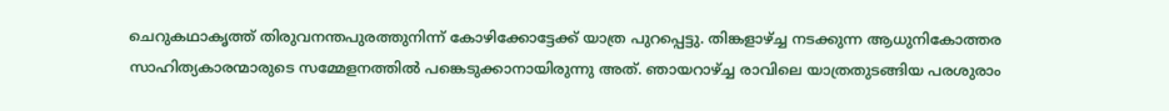ചെറുകഥാകൃത്ത് തിരുവനന്തപുരത്തുനിന്ന് കോഴിക്കോട്ടേക്ക് യാത്ര പുറപ്പെട്ടു. തിങ്കളാഴ്ച്ച നടക്കുന്ന ആധുനികോത്തര സാഹിത്യകാരന്മാരുടെ സമ്മേളനത്തിൽ പങ്കെടുക്കാനായിരുന്നു അത്. ഞായറാഴ്ച്ച രാവിലെ യാത്രതുടങ്ങിയ പരശുരാം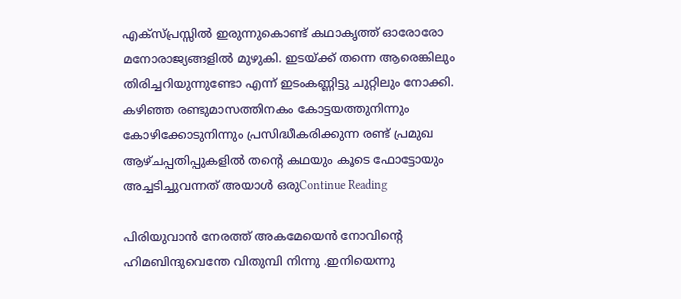എക്സ്പ്രസ്സിൽ ഇരുന്നുകൊണ്ട് കഥാകൃത്ത് ഓരോരോ മനോരാജ്യങ്ങളിൽ മുഴുകി. ഇടയ്ക്ക് തന്നെ ആരെങ്കിലും തിരിച്ചറിയുന്നുണ്ടോ എന്ന് ഇടംകണ്ണിട്ടു ചുറ്റിലും നോക്കി. കഴിഞ്ഞ രണ്ടുമാസത്തിനകം കോട്ടയത്തുനിന്നും കോഴിക്കോടുനിന്നും പ്രസിദ്ധീകരിക്കുന്ന രണ്ട് പ്രമുഖ ആഴ്ചപ്പതിപ്പുകളിൽ തന്റെ കഥയും കൂടെ ഫോട്ടോയും അച്ചടിച്ചുവന്നത് അയാൾ ഒരുContinue Reading

പിരിയുവാൻ നേരത്ത് അകമേയെൻ നോവിന്റെ ഹിമബിന്ദുവെന്തേ വിതുമ്പി നിന്നു .ഇനിയെന്നു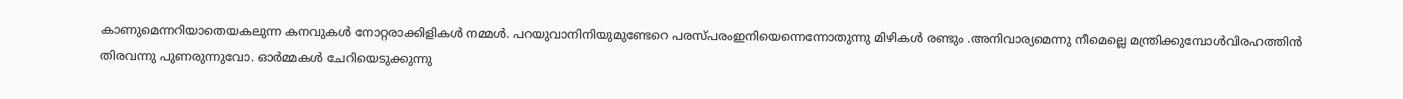കാണുമെന്നറിയാതെയകലുന്ന കനവുകൾ നോറ്റരാക്കിളികൾ നമ്മൾ. പറയുവാനിനിയുമുണ്ടേറെ പരസ്പരംഇനിയെന്നെന്നോതുന്നു മിഴികൾ രണ്ടും .അനിവാര്യമെന്നു നീമെല്ലെ മന്ത്രിക്കുമ്പോൾവിരഹത്തിൻ തിരവന്നു പുണരുന്നുവോ. ഓർമ്മകൾ ചേറിയെടുക്കുന്നു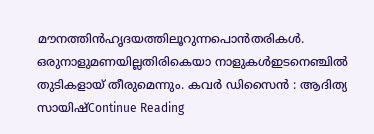മൗനത്തിൻഹൃദയത്തിലൂറുന്നപൊൻതരികൾ. ഒരുനാളുമണയില്ലതിരികെയാ നാളുകൾഇടനെഞ്ചിൽ തുടികളായ് തീരുമെന്നും. കവർ ഡിസൈൻ : ആദിത്യ സായിഷ്Continue Reading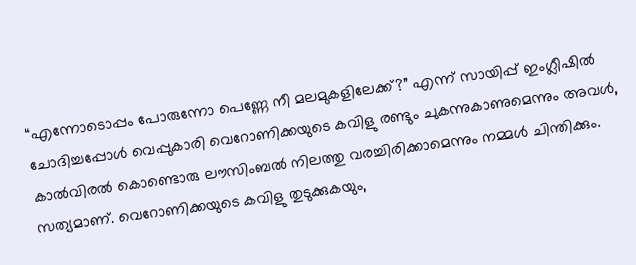“എന്നോടൊപ്പം പോരുന്നോ പെണ്ണേ നീ മലമുകളിലേക്ക്?” എന്ന് സായിപ്പ് ഇംഗ്ലീഷിൽ ചോദിച്ചപ്പോൾ വെപ്പുകാരി വെറോണിക്കയുടെ കവിളു രണ്ടും ചുകന്നുകാണുമെന്നും അവൾ, കാൽവിരൽ കൊണ്ടൊരു ലൗസിംബൽ നിലത്തു വരച്ചിരിക്കാമെന്നും നമ്മൾ ചിന്തിക്കും. സത്യമാണ്. വെറോണിക്കയുടെ കവിളു തുടുക്കുകയും,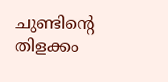ചുണ്ടിൻ്റെ തിളക്കം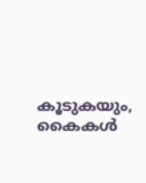കൂടുകയും, കൈകൾ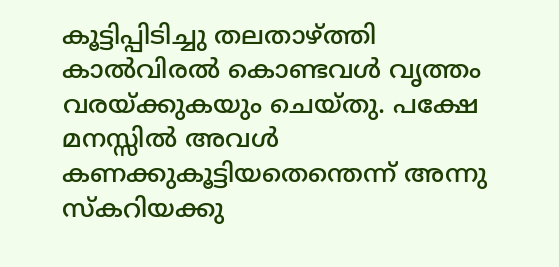കൂട്ടിപ്പിടിച്ചു തലതാഴ്ത്തി കാൽവിരൽ കൊണ്ടവൾ വൃത്തം വരയ്ക്കുകയും ചെയ്തു. പക്ഷേ മനസ്സിൽ അവൾ കണക്കുകൂട്ടിയതെന്തെന്ന് അന്നു സ്‌കറിയക്കു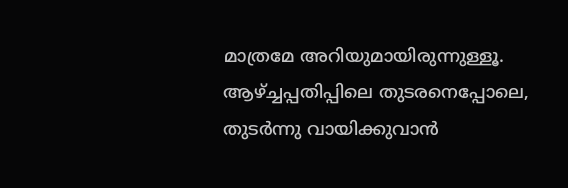മാത്രമേ അറിയുമായിരുന്നുള്ളൂ. ആഴ്ച്ചപ്പതിപ്പിലെ തുടരനെപ്പോലെ, തുടർന്നു വായിക്കുവാൻ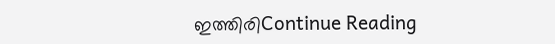ഇത്തിരിContinue Reading